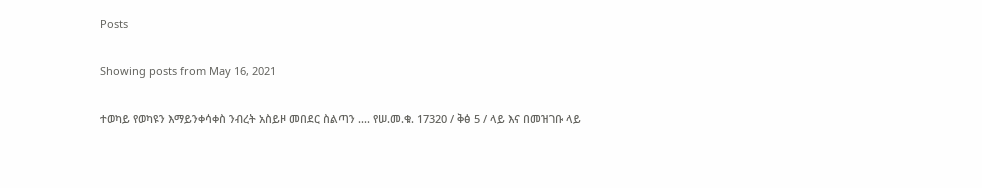Posts

Showing posts from May 16, 2021

ተወካይ የወካዩን እማይንቀሳቀስ ንብረት አስይዞ መበደር ስልጣን .... የሠ.መ.ቁ. 17320 / ቅፅ 5 / ላይ እና በመዝገቡ ላይ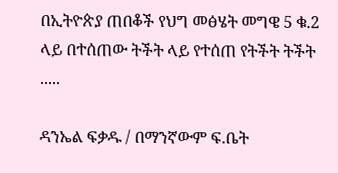በኢትዮጵያ ጠበቆች የህግ መፅሄት መግዌ 5 ቁ.2 ላይ በተሰጠው ትችት ላይ የተሰጠ የትችት ትችት .....

ዳንኤል ፍቃዱ / በማንኛውም ፍ.ቤት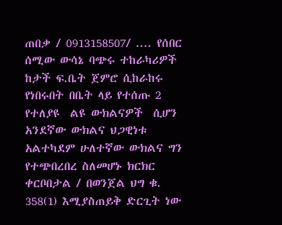ጠበቃ / 0913158507/ .... የሰበር ሰሚው ውሳኔ ባጭሩ ተከራካሪዎች ከታች ፍ.ቤት ጀምሮ ሲከራከሩ የነበሩበት በቤት ላይ የተሰጡ 2 የተለያዩ  ልዩ ውክልናዎች  ሲሆን አንደኛው ውክልና ህጋዊነቱ አልተካደም ሁለተኛው ውክልና ግን የተጭበረበረ ስለመሆኑ ክርክር ቀርቦበታል / በወንጀል ህግ ቁ. 358(1) እሚያስጠይቅ ድርጊት ነው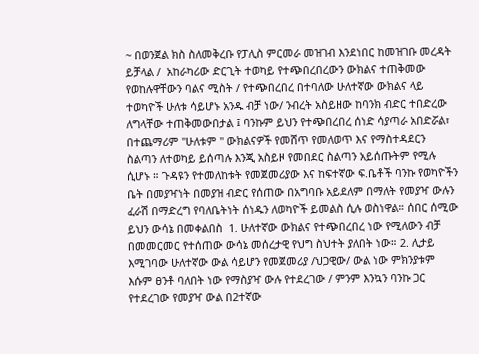~ በወንጀል ክስ ስለመቅረቡ የፓሊስ ምርመራ መዝገብ እንደነበር ከመዝገቡ መረዳት ይቻላል /  አከራካሪው ድርጊት ተወካይ የተጭበረበረውን ውክልና ተጠቅመው የወከሉዋቸውን ባልና ሚስት / የተጭበረበረ በተባለው ሁለተኛው ውክልና ላይ ተወካዮች ሁለቱ ሳይሆኑ አንዱ ብቻ ነው/ ንብረት አስይዘው ከባንክ ብድር ተበድረው ለግላቸው ተጠቅመውበታል ፤ ባንኩም ይህን የተጭበረበረ ሰነድ ሳያጣራ አበድሯል፣ በተጨማሪም "ሁለቱም " ውክልናዎች የመሸጥ የመለወጥ እና የማስተዳደርን ስልጣን ለተወካይ ይሰጣሉ እንጂ አስይዞ የመበደር ስልጣን አይሰጡትም የሚሉ ሲሆኑ ። ጉዳዩን የተመለከቱት የመጀመሪያው እና ከፍተኛው ፍ.ቤቶች ባንኩ የወካዮችን ቤት በመያዣነት በመያዝ ብድር የሰጠው በአግባቡ አይደለም በማለት የመያዣ ውሉን ፈራሽ በማድረግ የባለቤትነት ሰነዱን ለወካዮች ይመልስ ሲሉ ወስነዋል። ሰበር ሰሚው ይህን ውሳኔ በመቀልበስ  1. ሁለተኛው ውክልና የተጭበረበረ ነው የሚለውን ብቻ በመመርመር የተሰጠው ውሳኔ መሰረታዊ የህግ ስህተት ያለበት ነው። 2. ሊታይ እሚገባው ሁለተኛው ውል ሳይሆን የመጀመሪያ /ህጋዊው/ ውል ነው ምክንያቱም እሱም ፀንቶ ባለበት ነው የማስያዣ ውሉ የተደረገው / ምንም እንኳን ባንኩ ጋር የተደረገው የመያዣ ውል በ2ተኛው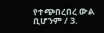የተጭበረበረ ውል ቢሆንም / 3.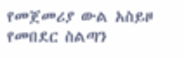የመጀመሪያ ውል አስይዞ የመበደር ስልጣን